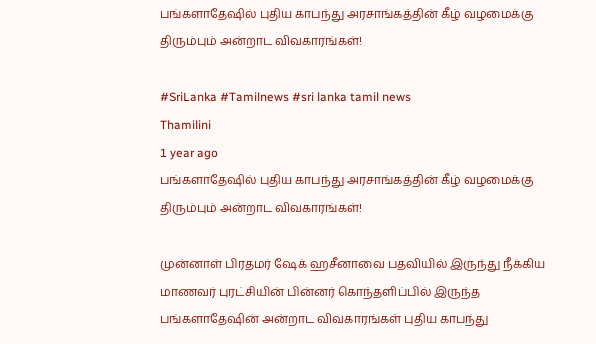பங்களாதேஷில் புதிய காபந்து அரசாங்கத்தின் கீழ் வழமைக்கு திரும்பும் அன்றாட விவகாரங்கள்!

#SriLanka #Tamilnews #sri lanka tamil news
Thamilini
1 year ago
பங்களாதேஷில் புதிய காபந்து அரசாங்கத்தின் கீழ் வழமைக்கு திரும்பும் அன்றாட விவகாரங்கள்!

முன்னாள் பிரதமர் ஷேக் ஹசீனாவை பதவியில் இருந்து நீக்கிய மாணவர் புரட்சியின் பின்னர் கொந்தளிப்பில் இருந்த பங்களாதேஷின் அன்றாட விவகாரங்கள் புதிய காபந்து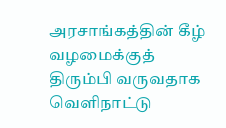அரசாங்கத்தின் கீழ் வழமைக்குத் திரும்பி வருவதாக வெளிநாட்டு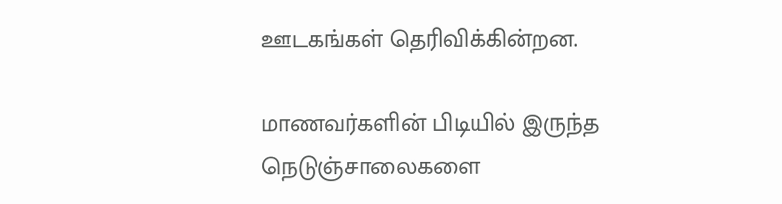ஊடகங்கள் தெரிவிக்கின்றன.

மாணவர்களின் பிடியில் இருந்த நெடுஞ்சாலைகளை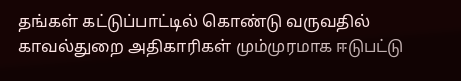தங்கள் கட்டுப்பாட்டில் கொண்டு வருவதில் காவல்துறை அதிகாரிகள் மும்முரமாக ஈடுபட்டு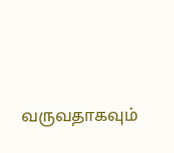வருவதாகவும்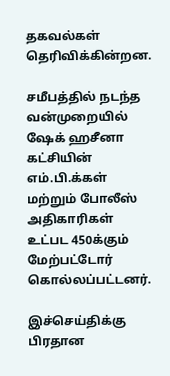தகவல்கள் தெரிவிக்கின்றன.

சமீபத்தில் நடந்த வன்முறையில் ஷேக் ஹசீனா கட்சியின் எம்.பி.க்கள் மற்றும் போலீஸ் அதிகாரிகள் உட்பட 450க்கும் மேற்பட்டோர் கொல்லப்பட்டனர்.

இச்செய்திக்கு பிரதான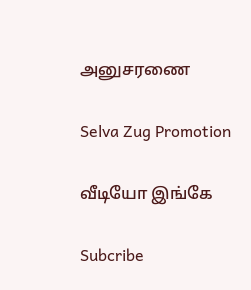அனுசரணை

Selva Zug Promotion

வீடியோ இங்கே

Subcribe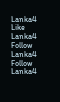Lanka4
Like Lanka4
Follow Lanka4
Follow Lanka4